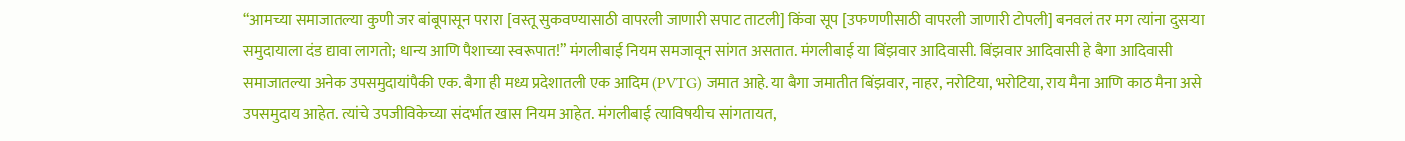“आमच्या समाजातल्या कुणी जर बांबूपासून परारा [वस्तू सुकवण्यासाठी वापरली जाणारी सपाट ताटली] किंवा सूप [उफणणीसाठी वापरली जाणारी टोपली] बनवलं तर मग त्यांना दुसऱ्या समुदायाला दंड द्यावा लागतो; धान्य आणि पैशाच्या स्वरूपात!” मंगलीबाई नियम समजावून सांगत असतात. मंगलीबाई या बिंझवार आदिवासी. बिंझवार आदिवासी हे बैगा आदिवासी समाजातल्या अनेक उपसमुदायांपैकी एक. बैगा ही मध्य प्रदेशातली एक आदिम (PVTG) जमात आहे. या बैगा जमातीत बिंझवार, नाहर, नरोटिया, भरोटिया, राय मैना आणि काठ मैना असे उपसमुदाय आहेत. त्यांचे उपजीविकेच्या संदर्भात खास नियम आहेत. मंगलीबाई त्याविषयीच सांगतायत,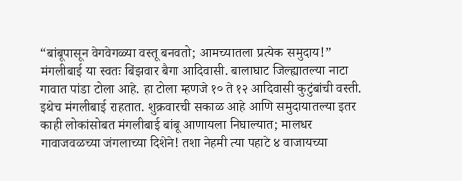“बांबूपासून वेगवेगळ्या वस्तू बनवतो; आमच्यातला प्रत्येक समुदाय!”
मंगलीबाई या स्वतः बिंझवार बैगा आदिवासी. बालाघाट जिल्ह्यातल्या नाटा गावात पांडा टोला आहे. हा टोला म्हणजे १० ते १२ आदिवासी कुटुंबांची वस्ती. इथेच मंगलीबाई राहतात. शुक्रवारची सकाळ आहे आणि समुदायातल्या इतर काही लोकांसोबत मंगलीबाई बांबू आणायला निघाल्यात; मालधर गावाजवळच्या जंगलाच्या दिशेने! तशा नेहमी त्या पहाटे ४ वाजायच्या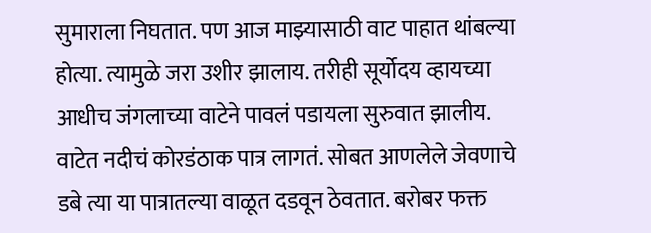सुमाराला निघतात. पण आज माझ्यासाठी वाट पाहात थांबल्या होत्या. त्यामुळे जरा उशीर झालाय. तरीही सूर्योदय व्हायच्या आधीच जंगलाच्या वाटेने पावलं पडायला सुरुवात झालीय.
वाटेत नदीचं कोरडंठाक पात्र लागतं. सोबत आणलेले जेवणाचे डबे त्या या पात्रातल्या वाळूत दडवून ठेवतात. बरोबर फक्त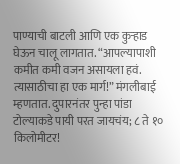पाण्याची बाटली आणि एक कुऱ्हाड घेऊन चालू लागतात. “आपल्यापाशी कमीत कमी वजन असायला हवं. त्यासाठीचा हा एक मार्ग!” मंगलीबाई म्हणतात. दुपारनंतर पुन्हा पांडा टोल्याकडे पायी परत जायचंय; ८ ते १० किलोमीटर!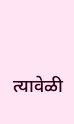त्यावेळी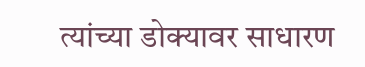त्यांच्या डोक्यावर साधारण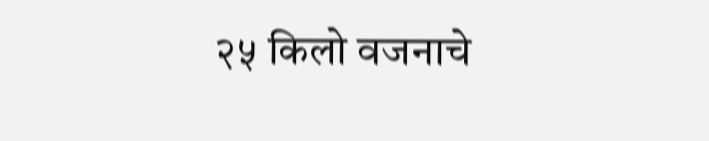२५ किलो वजनाचे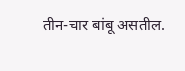तीन-चार बांबू असतील.